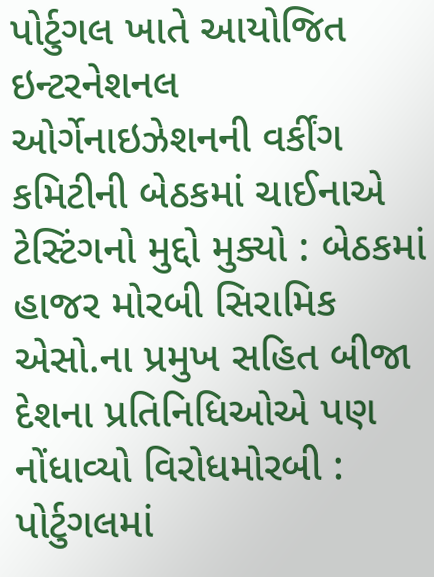પોર્ટુગલ ખાતે આયોજિત ઇન્ટરનેશનલ ઓર્ગેનાઇઝેશનની વર્કીંગ કમિટીની બેઠકમાં ચાઈનાએ ટેસ્ટિંગનો મુદ્દો મુક્યો : બેઠકમાં હાજર મોરબી સિરામિક એસો.ના પ્રમુખ સહિત બીજા દેશના પ્રતિનિધિઓએ પણ નોંધાવ્યો વિરોધમોરબી : પોર્ટુગલમાં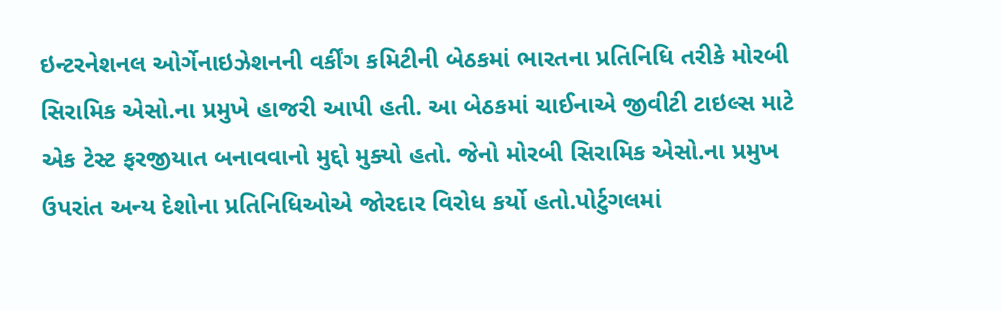ઇન્ટરનેશનલ ઓર્ગેનાઇઝેશનની વર્કીંગ કમિટીની બેઠકમાં ભારતના પ્રતિનિધિ તરીકે મોરબી સિરામિક એસો.ના પ્રમુખે હાજરી આપી હતી. આ બેઠકમાં ચાઈનાએ જીવીટી ટાઇલ્સ માટે એક ટેસ્ટ ફરજીયાત બનાવવાનો મુદ્દો મુક્યો હતો. જેનો મોરબી સિરામિક એસો.ના પ્રમુખ ઉપરાંત અન્ય દેશોના પ્રતિનિધિઓએ જોરદાર વિરોધ કર્યો હતો.પોર્ટુગલમાં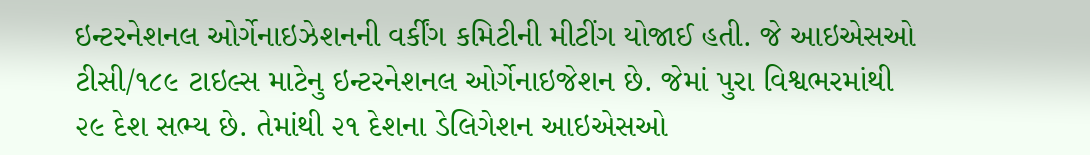ઇન્ટરનેશનલ ઓર્ગેનાઇઝેશનની વર્કીંગ કમિટીની મીટીંગ યોજાઈ હતી. જે આઇએસઓ ટીસી/૧૮૯ ટાઇલ્સ માટેનુ ઇન્ટરનેશનલ ઓર્ગેનાઇજેશન છે. જેમાં પુરા વિશ્વભરમાંથી ૨૯ દેશ સભ્ય છે. તેમાંથી ૨૧ દેશના ડેલિગેશન આઇએસઓ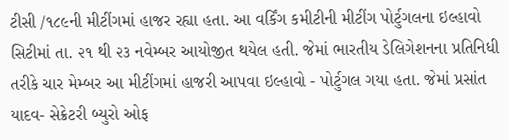ટીસી /૧૮૯ની મીટીંગમાં હાજર રહ્યા હતા. આ વર્કિંગ કમીટીની મીટીંગ પોર્ટુગલના ઇલ્હાવો સિટીમાં તા. ૨૧ થી ૨૩ નવેમ્બર આયોજીત થયેલ હતી. જેમાં ભારતીય ડેલિગેશનના પ્રતિનિધી તરીકે ચાર મેમ્બર આ મીટીંગમાં હાજરી આપવા ઇલ્હાવો - પોર્ટુગલ ગયા હતા. જેમાં પ્રસાંત યાદવ- સેક્રેટરી બ્યુરો ઓફ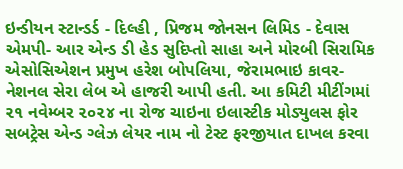ઇન્ડીયન સ્ટાન્ડર્ડ - દિલ્હી , પ્રિજમ જોનસન લિમિડ - દેવાસ એમપી- આર એન્ડ ડી હેડ સુદિપ્તો સાહા અને મોરબી સિરામિક એસોસિએશન પ્રમુખ હરેશ બોપલિયા, જેરામભાઇ કાવર- નેશનલ સેરા લેબ એ હાજરી આપી હતી. આ કમિટી મીટીંગમાં ૨૧ નવેમ્બર ૨૦૨૪ ના રોજ ચાઇના ઇલાસ્ટીક મોડ્યુલસ ફોર સબટ્રેસ એન્ડ ગ્લેઝ લેયર નામ નો ટેસ્ટ ફરજીયાત દાખલ કરવા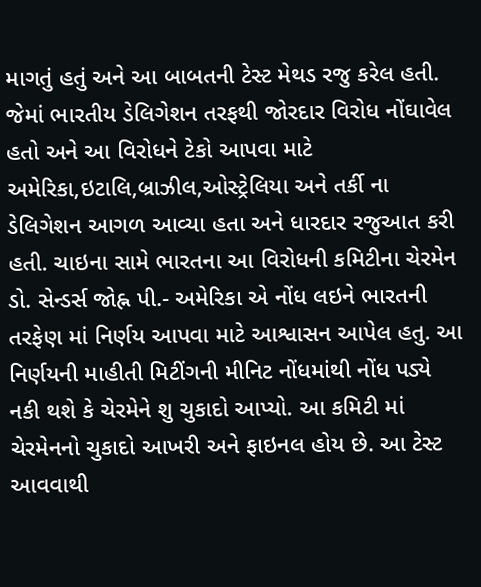માગતું હતું અને આ બાબતની ટેસ્ટ મેથડ રજુ કરેલ હતી. જેમાં ભારતીય ડેલિગેશન તરફથી જોરદાર વિરોધ નોંઘાવેલ હતો અને આ વિરોધને ટેકો આપવા માટે અમેરિકા,ઇટાલિ,બ્રાઝીલ,ઓસ્ટ્રેલિયા અને તર્કી ના ડેલિગેશન આગળ આવ્યા હતા અને ધારદાર રજુઆત કરી હતી. ચાઇના સામે ભારતના આ વિરોધની કમિટીના ચેરમેન ડો. સેન્ડર્સ જોહ્ન પી.- અમેરિકા એ નોંધ લઇને ભારતની તરફેણ માં નિર્ણય આપવા માટે આશ્વાસન આપેલ હતુ. આ નિર્ણયની માહીતી મિટીંગની મીનિટ નોંધમાંથી નોંધ પડ્યે નકી થશે કે ચેરમેને શુ ચુકાદો આપ્યો. આ કમિટી માં ચેરમેનનો ચુકાદો આખરી અને ફાઇનલ હોય છે. આ ટેસ્ટ આવવાથી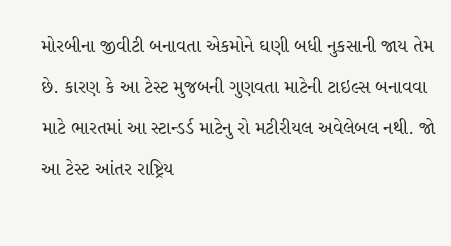મોરબીના જીવીટી બનાવતા એકમોને ઘણી બધી નુકસાની જાય તેમ છે. કારણ કે આ ટેસ્ટ મુજબની ગુણવતા માટેની ટાઇલ્સ બનાવવા માટે ભારતમાં આ સ્ટાન્ડર્ડ માટેનુ રો મટીરીયલ અવેલેબલ નથી. જો આ ટેસ્ટ આંતર રાષ્ટ્રિય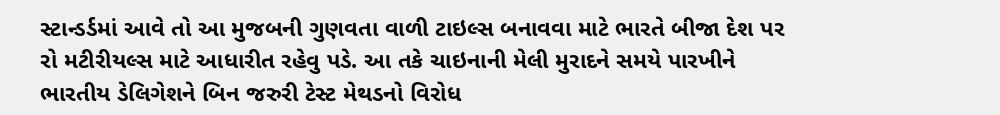સ્ટાન્ડર્ડમાં આવે તો આ મુજબની ગુણવતા વાળી ટાઇલ્સ બનાવવા માટે ભારતે બીજા દેશ પર રો મટીરીયલ્સ માટે આધારીત રહેવુ પડે. આ તકે ચાઇનાની મેલી મુરાદને સમયે પારખીને ભારતીય ડેલિગેશને બિન જરુરી ટેસ્ટ મેથડનો વિરોધ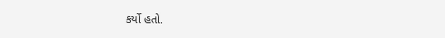કર્યો હતો.